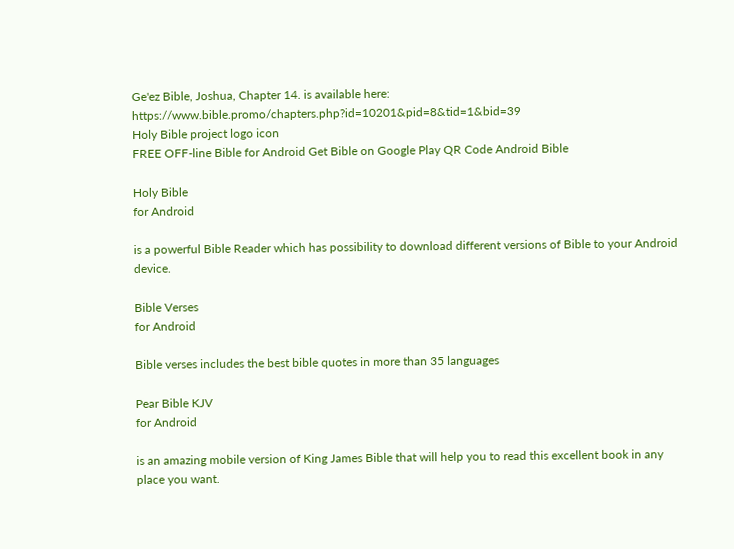Ge'ez Bible, Joshua, Chapter 14. is available here: https://www.bible.promo/chapters.php?id=10201&pid=8&tid=1&bid=39
Holy Bible project logo icon
FREE OFF-line Bible for Android Get Bible on Google Play QR Code Android Bible

Holy Bible
for Android

is a powerful Bible Reader which has possibility to download different versions of Bible to your Android device.

Bible Verses
for Android

Bible verses includes the best bible quotes in more than 35 languages

Pear Bible KJV
for Android

is an amazing mobile version of King James Bible that will help you to read this excellent book in any place you want.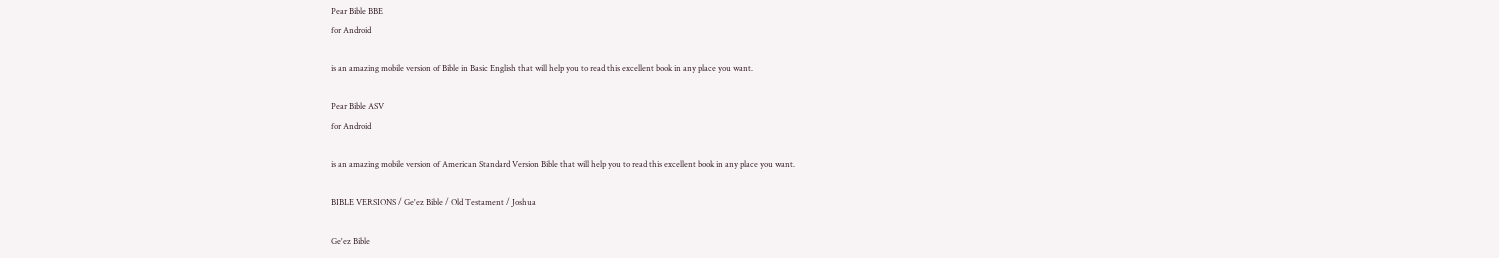Pear Bible BBE
for Android

is an amazing mobile version of Bible in Basic English that will help you to read this excellent book in any place you want.

Pear Bible ASV
for Android

is an amazing mobile version of American Standard Version Bible that will help you to read this excellent book in any place you want.

BIBLE VERSIONS / Ge'ez Bible / Old Testament / Joshua

Ge'ez Bible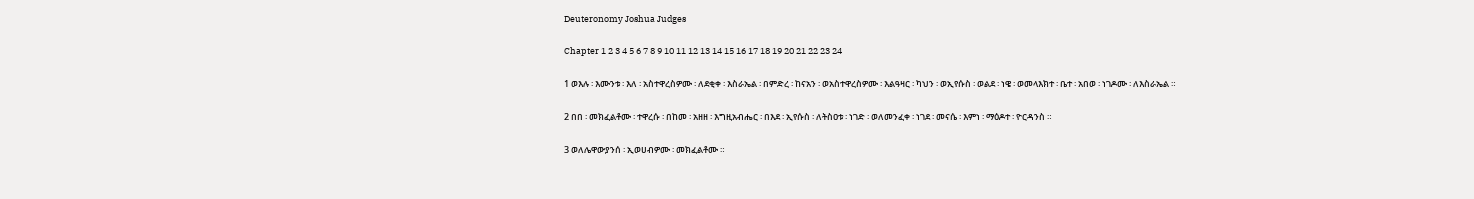Deuteronomy Joshua Judges

Chapter 1 2 3 4 5 6 7 8 9 10 11 12 13 14 15 16 17 18 19 20 21 22 23 24

1 ወእሉ ፡ እሙንቱ ፡ እለ ፡ አስተዋረስዎሙ ፡ ለደቂቀ ፡ እስራኤል ፡ በምድረ ፡ ከናአን ፡ ወአስተዋረስዎሙ ፡ እልዓዛር ፡ ካህን ፡ ወኢየሱስ ፡ ወልደ ፡ ነዌ ፡ ወመላእክተ ፡ ቤተ ፡ አበወ ፡ ነገዶሙ ፡ ለእስራኤል ።

2 በበ ፡ መክፈልቶሙ ፡ ተዋረሱ ፡ በከመ ፡ አዘዘ ፡ እግዚአብሔር ፡ በእደ ፡ ኢየሱስ ፡ ለትስዐቱ ፡ ነገድ ፡ ወለመንፈቀ ፡ ነገደ ፡ መናሴ ፡ እምነ ፡ ማዕዶተ ፡ ዮርዳንስ ።

3 ወለሌዋውያንሰ ፡ ኢወሀብዎሙ ፡ መክፈልቶሙ ።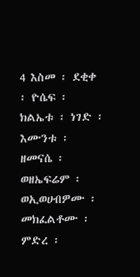4 እስመ ፡ ደቂቀ ፡ ዮሴፍ ፡ ክልኤቱ ፡ ነገድ ፡ እሙንቱ ፡ ዘመናሴ ፡ ወዘኤፍሬም ፡ ወኢወሀብዎሙ ፡ መክፈልቶሙ ፡ ምድረ ፡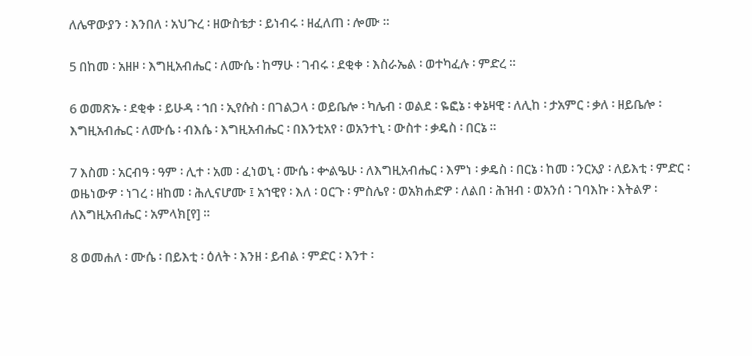ለሌዋውያን ፡ እንበለ ፡ አህጉረ ፡ ዘውስቴታ ፡ ይነብሩ ፡ ዘፈለጠ ፡ ሎሙ ።

5 በከመ ፡ አዘዞ ፡ እግዚአብሔር ፡ ለሙሴ ፡ ከማሁ ፡ ገብሩ ፡ ደቂቀ ፡ እስራኤል ፡ ወተካፈሉ ፡ ምድረ ።

6 ወመጽኡ ፡ ደቂቀ ፡ ይሁዳ ፡ ኀበ ፡ ኢየሱስ ፡ በገልጋላ ፡ ወይቤሎ ፡ ካሌብ ፡ ወልደ ፡ ዬፎኔ ፡ ቀኔዛዊ ፡ ለሊከ ፡ ታአምር ፡ ቃለ ፡ ዘይቤሎ ፡ እግዚአብሔር ፡ ለሙሴ ፡ ብእሴ ፡ እግዚአብሔር ፡ በእንቲአየ ፡ ወአንተኒ ፡ ውስተ ፡ ቃዴስ ፡ በርኔ ።

7 እስመ ፡ አርብዓ ፡ ዓም ፡ ሊተ ፡ አመ ፡ ፈነወኒ ፡ ሙሴ ፡ ቍልዔሁ ፡ ለእግዚአብሔር ፡ እምነ ፡ ቃዴስ ፡ በርኔ ፡ ከመ ፡ ንርአያ ፡ ለይእቲ ፡ ምድር ፡ ወዜነውዎ ፡ ነገረ ፡ ዘከመ ፡ ሕሊናሆሙ ፤ አኀዊየ ፡ እለ ፡ ዐርጉ ፡ ምስሌየ ፡ ወአክሐድዎ ፡ ለልበ ፡ ሕዝብ ፡ ወአንሰ ፡ ገባእኩ ፡ እትልዎ ፡ ለእግዚአብሔር ፡ አምላክ[የ] ።

8 ወመሐለ ፡ ሙሴ ፡ በይእቲ ፡ ዕለት ፡ እንዘ ፡ ይብል ፡ ምድር ፡ እንተ ፡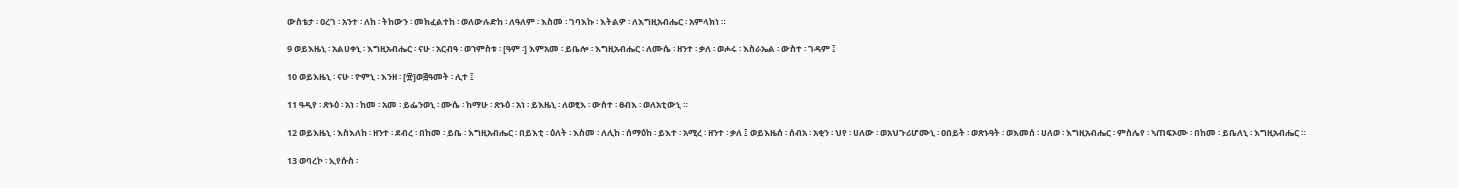ውስቴታ ፡ ዐረገ ፡ አንተ ፡ ለከ ፡ ትከውን ፡ መክፈልተከ ፡ ወለውሉድከ ፡ ለዓለም ፡ እስመ ፡ ገባእኩ ፡ እትልዎ ፡ ለእግዚአብሔር ፡ አምላክነ ።

9 ወይእዜኒ ፡ አልሀቀኒ ፡ እግዚአብሔር ፡ ናሁ ፡ አርብዓ ፡ ወኀምስቱ ፡ [ዓም ፡] እምአመ ፡ ይቤሎ ፡ እግዚአብሔር ፡ ለሙሴ ፡ ዘንተ ፡ ቃለ ፡ ወሖሩ ፡ እስራኤል ፡ ውስተ ፡ ገዳም ፤

10 ወይእዜኒ ፡ ናሁ ፡ ዮምኒ ፡ እንዘ ፡ [፹]ወ፭ዓመት ፡ ሊተ ፤

11 ዓዲየ ፡ ጽኑዕ ፡ አነ ፡ ከመ ፡ አመ ፡ ይፌንወኒ ፡ ሙሴ ፡ ከማሁ ፡ ጽኑዕ ፡ አነ ፡ ይእዜኒ ፡ ለወፂእ ፡ ውስተ ፡ ፀብእ ፡ ወለአቲውኒ ።

12 ወይእዜኒ ፡ እስእለከ ፡ ዘንተ ፡ ደብረ ፡ በከመ ፡ ይቤ ፡ እግዚአብሔር ፡ በይእቲ ፡ ዕለት ፡ እስመ ፡ ለሊከ ፡ ሰማዕከ ፡ ይእተ ፡ አሚረ ፡ ዘንተ ፡ ቃለ ፤ ወይእዜሰ ፡ ሰብአ ፡ አቂን ፡ ህየ ፡ ሀለው ፡ ወአህጉሪሆሙኒ ፡ ዐበይት ፡ ወጽኑዓት ፡ ወእመሰ ፡ ሀለወ ፡ እግዚአብሔር ፡ ምስሌየ ፡ ኣጠፍኦሙ ፡ በከመ ፡ ይቤለኒ ፡ እግዚአብሔር ።

13 ወባረኮ ፡ ኢየሱስ ፡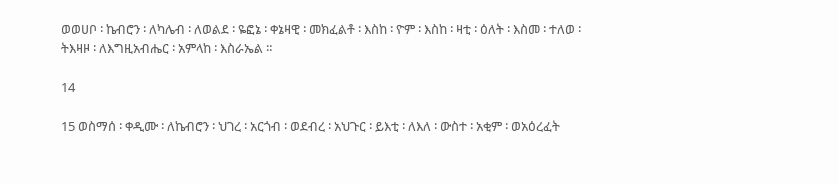ወወሀቦ ፡ ኬብሮን ፡ ለካሌብ ፡ ለወልደ ፡ ዬፎኔ ፡ ቀኔዛዊ ፡ መክፈልቶ ፡ እስከ ፡ ዮም ፡ እስከ ፡ ዛቲ ፡ ዕለት ፡ እስመ ፡ ተለወ ፡ ትእዛዞ ፡ ለእግዚአብሔር ፡ አምላከ ፡ እስራኤል ።

14

15 ወስማሰ ፡ ቀዲሙ ፡ ለኬብሮን ፡ ህገረ ፡ አርጎብ ፡ ወደብረ ፡ አህጉር ፡ ይእቲ ፡ ለእለ ፡ ውስተ ፡ አቂም ፡ ወአዕረፈት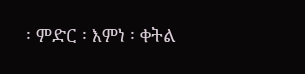፡ ምድር ፡ እምነ ፡ ቀትል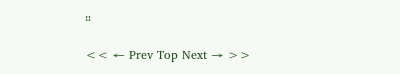።

<< ← Prev Top Next → >>